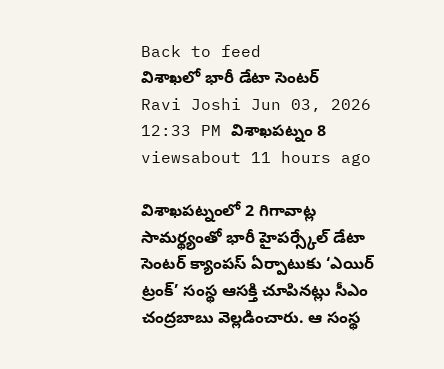Back to feed
విశాఖలో భారీ డేటా సెంటర్
Ravi Joshi Jun 03, 2026 12:33 PM విశాఖపట్నం 8 viewsabout 11 hours ago

విశాఖపట్నంలో 2 గిగావాట్ల సామర్థ్యంతో భారీ హైపర్స్కేల్ డేటా సెంటర్ క్యాంపస్ ఏర్పాటుకు ‘ఎయిర్ ట్రంక్’ సంస్థ ఆసక్తి చూపినట్లు సీఎం చంద్రబాబు వెల్లడించారు. ఆ సంస్థ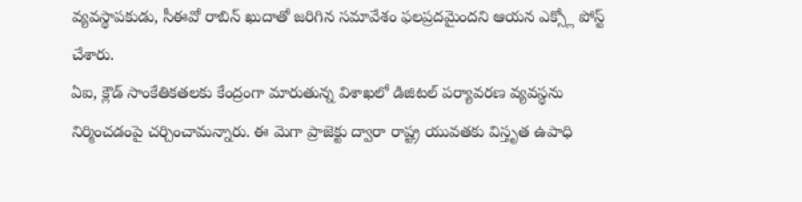వ్యవస్థాపకుడు, సీఈవో రాబిన్ ఖుదాతో జరిగిన సమావేశం ఫలప్రదమైందని ఆయన ఎక్స్లో పోస్ట్ చేశారు.
ఏఐ, క్లౌడ్ సాంకేతికతలకు కేంద్రంగా మారుతున్న విశాఖలో డిజిటల్ పర్యావరణ వ్యవస్థను నిర్మించడంపై చర్చించామన్నారు. ఈ మెగా ప్రాజెక్టు ద్వారా రాష్ట్ర యువతకు విస్తృత ఉపాధి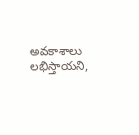అవకాశాలు లభిస్తాయని,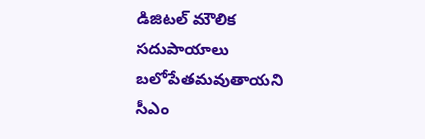డిజిటల్ మౌలిక సదుపాయాలు బలోపేతమవుతాయని సీఎం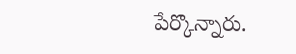పేర్కొన్నారు.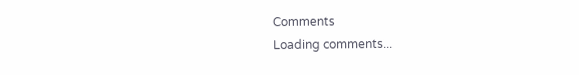Comments
Loading comments...